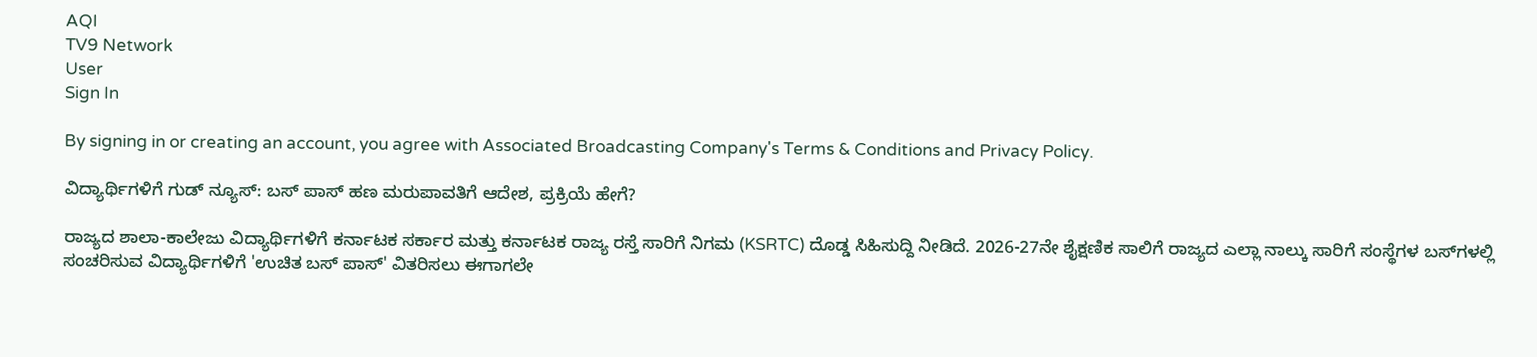AQI
TV9 Network
User
Sign In

By signing in or creating an account, you agree with Associated Broadcasting Company's Terms & Conditions and Privacy Policy.

ವಿದ್ಯಾರ್ಥಿಗಳಿಗೆ ಗುಡ್ ನ್ಯೂಸ್: ಬಸ್ ಪಾಸ್ ಹಣ ಮರುಪಾವತಿಗೆ ಆದೇಶ, ಪ್ರಕ್ರಿಯೆ ಹೇಗೆ?

ರಾಜ್ಯದ ಶಾಲಾ-ಕಾಲೇಜು ವಿದ್ಯಾರ್ಥಿಗಳಿಗೆ ಕರ್ನಾಟಕ ಸರ್ಕಾರ ಮತ್ತು ಕರ್ನಾಟಕ ರಾಜ್ಯ ರಸ್ತೆ ಸಾರಿಗೆ ನಿಗಮ (KSRTC) ದೊಡ್ಡ ಸಿಹಿಸುದ್ದಿ ನೀಡಿದೆ. 2026-27ನೇ ಶೈಕ್ಷಣಿಕ ಸಾಲಿಗೆ ರಾಜ್ಯದ ಎಲ್ಲಾ ನಾಲ್ಕು ಸಾರಿಗೆ ಸಂಸ್ಥೆಗಳ ಬಸ್‌ಗಳಲ್ಲಿ ಸಂಚರಿಸುವ ವಿದ್ಯಾರ್ಥಿಗಳಿಗೆ 'ಉಚಿತ ಬಸ್ ಪಾಸ್' ವಿತರಿಸಲು ಈಗಾಗಲೇ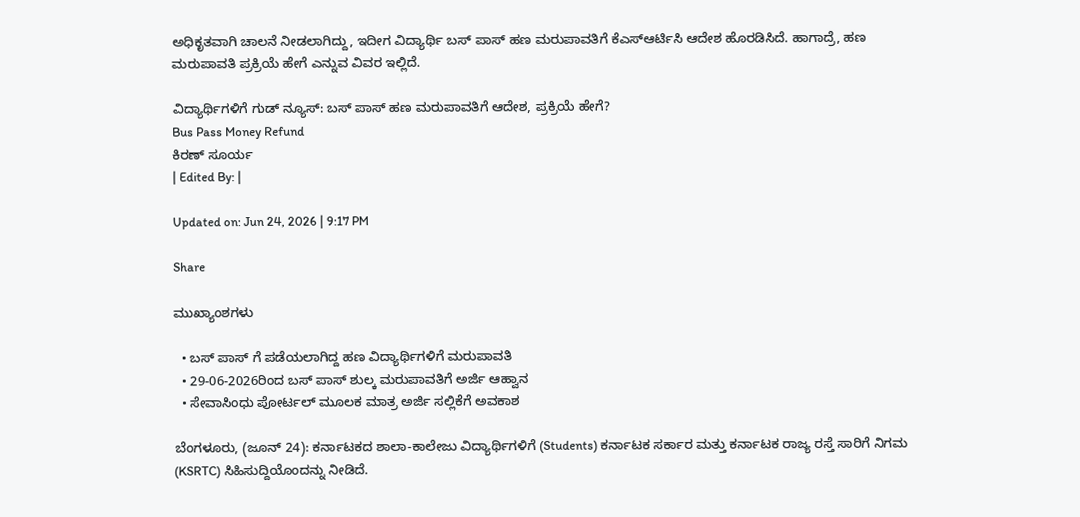ಅಧಿಕೃತವಾಗಿ ಚಾಲನೆ ನೀಡಲಾಗಿದ್ದು, ಇದೀಗ ವಿದ್ಯಾರ್ಥಿ ಬಸ್ ಪಾಸ್ ಹಣ ಮರುಪಾವತಿಗೆ ಕೆಎಸ್ಆರ್ಟಿಸಿ ಆದೇಶ ಹೊರಡಿಸಿದೆ. ಹಾಗಾದ್ರೆ, ಹಣ ಮರುಪಾವತಿ ಪ್ರಕ್ರಿಯೆ ಹೇಗೆ ಎನ್ನುವ ವಿವರ ಇಲ್ಲಿದೆ.

ವಿದ್ಯಾರ್ಥಿಗಳಿಗೆ ಗುಡ್ ನ್ಯೂಸ್: ಬಸ್ ಪಾಸ್ ಹಣ ಮರುಪಾವತಿಗೆ ಆದೇಶ, ಪ್ರಕ್ರಿಯೆ ಹೇಗೆ?
Bus Pass Money Refund
ಕಿರಣ್ ಸೂರ್ಯ
| Edited By: |

Updated on: Jun 24, 2026 | 9:17 PM

Share

ಮುಖ್ಯಾಂಶಗಳು

  • ಬಸ್ ಪಾಸ್ ಗೆ ಪಡೆಯಲಾಗಿದ್ದ ಹಣ ವಿದ್ಯಾರ್ಥಿಗಳಿಗೆ ಮರುಪಾವತಿ
  • 29-06-2026ರಿಂದ ಬಸ್ ಪಾಸ್ ಶುಲ್ಕ ಮರುಪಾವತಿಗೆ ಅರ್ಜಿ ಆಹ್ವಾನ
  • ಸೇವಾಸಿಂಧು ಪೋರ್ಟಲ್ ಮೂಲಕ ಮಾತ್ರ ಅರ್ಜಿ ಸಲ್ಲಿಕೆಗೆ ಅವಕಾಶ

ಬೆಂಗಳೂರು, (ಜೂನ್ 24): ಕರ್ನಾಟಕದ ಶಾಲಾ-ಕಾಲೇಜು ವಿದ್ಯಾರ್ಥಿಗಳಿಗೆ (Students) ಕರ್ನಾಟಕ ಸರ್ಕಾರ ಮತ್ತು ಕರ್ನಾಟಕ ರಾಜ್ಯ ರಸ್ತೆ ಸಾರಿಗೆ ನಿಗಮ (KSRTC) ಸಿಹಿಸುದ್ದಿಯೊಂದನ್ನು ನೀಡಿದೆ.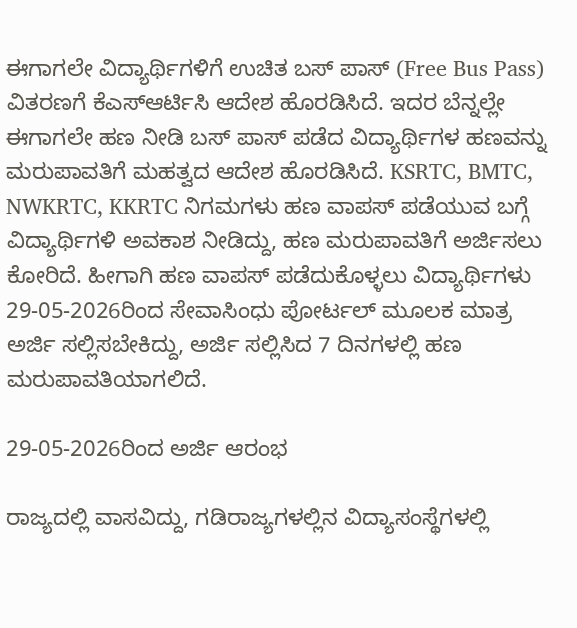ಈಗಾಗಲೇ ವಿದ್ಯಾರ್ಥಿಗಳಿಗೆ ಉಚಿತ ಬಸ್ ಪಾಸ್ (Free Bus Pass) ವಿತರಣಗೆ ಕೆಎಸ್ಆರ್ಟಿಸಿ ಆದೇಶ ಹೊರಡಿಸಿದೆ. ಇದರ ಬೆನ್ನಲ್ಲೇ ಈಗಾಗಲೇ ಹಣ ನೀಡಿ ಬಸ್ ಪಾಸ್ ಪಡೆದ ವಿದ್ಯಾರ್ಥಿಗಳ ಹಣವನ್ನು ಮರುಪಾವತಿಗೆ ಮಹತ್ವದ ಆದೇಶ ಹೊರಡಿಸಿದೆ. KSRTC, BMTC, NWKRTC, KKRTC ನಿಗಮಗಳು ಹಣ ವಾಪಸ್ ಪಡೆಯುವ ಬಗ್ಗೆ ವಿದ್ಯಾರ್ಥಿಗಳಿ ಅವಕಾಶ ನೀಡಿದ್ದು, ಹಣ ಮರುಪಾವತಿಗೆ ಅರ್ಜಿಸಲು ಕೋರಿದೆ. ಹೀಗಾಗಿ ಹಣ ವಾಪಸ್ ಪಡೆದುಕೊಳ್ಳಲು ವಿದ್ಯಾರ್ಥಿಗಳು 29-05-2026ರಿಂದ ಸೇವಾಸಿಂಧು ಪೋರ್ಟಲ್ ಮೂಲಕ ಮಾತ್ರ ಅರ್ಜಿ ಸಲ್ಲಿಸಬೇಕಿದ್ದು, ಅರ್ಜಿ ಸಲ್ಲಿಸಿದ 7 ದಿನಗಳಲ್ಲಿ ಹಣ ಮರುಪಾವತಿಯಾಗಲಿದೆ.

29-05-2026ರಿಂದ ಅರ್ಜಿ ಆರಂಭ

ರಾಜ್ಯದಲ್ಲಿ ವಾಸವಿದ್ದು, ಗಡಿರಾಜ್ಯಗಳಲ್ಲಿನ ವಿದ್ಯಾಸಂಸ್ಥೆಗಳಲ್ಲಿ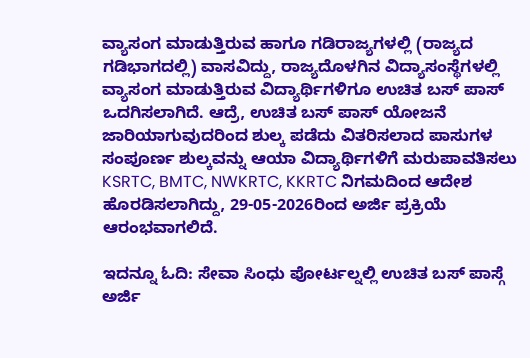ವ್ಯಾಸಂಗ ಮಾಡುತ್ತಿರುವ ಹಾಗೂ ಗಡಿರಾಜ್ಯಗಳಲ್ಲಿ (ರಾಜ್ಯದ ಗಡಿಭಾಗದಲ್ಲಿ) ವಾಸವಿದ್ದು, ರಾಜ್ಯದೊಳಗಿನ ವಿದ್ಯಾಸಂಸ್ಥೆಗಳಲ್ಲಿ ವ್ಯಾಸಂಗ ಮಾಡುತ್ತಿರುವ ವಿದ್ಯಾರ್ಥಿಗಳಿಗೂ ಉಚಿತ ಬಸ್ ಪಾಸ್ ಒದಗಿಸಲಾಗಿದೆ. ಆದ್ರೆ, ಉಚಿತ ಬಸ್ ಪಾಸ್ ಯೋಜನೆ ಜಾರಿಯಾಗುವುದರಿಂದ ಶುಲ್ಕ ಪಡೆದು ವಿತರಿಸಲಾದ ಪಾಸುಗಳ ಸಂಪೂರ್ಣ ಶುಲ್ಕವನ್ನು ಆಯಾ ವಿದ್ಯಾರ್ಥಿಗಳಿಗೆ ಮರುಪಾವತಿಸಲು KSRTC, BMTC, NWKRTC, KKRTC ನಿಗಮದಿಂದ ಆದೇಶ ಹೊರಡಿಸಲಾಗಿದ್ದು, 29-05-2026ರಿಂದ ಅರ್ಜಿ ಪ್ರಕ್ರಿಯೆ ಆರಂಭವಾಗಲಿದೆ.

ಇದನ್ನೂ ಓದಿ: ಸೇವಾ ಸಿಂಧು ಪೋರ್ಟಲ್ನಲ್ಲಿ ಉಚಿತ ಬಸ್ ಪಾಸ್ಗೆ ಅರ್ಜಿ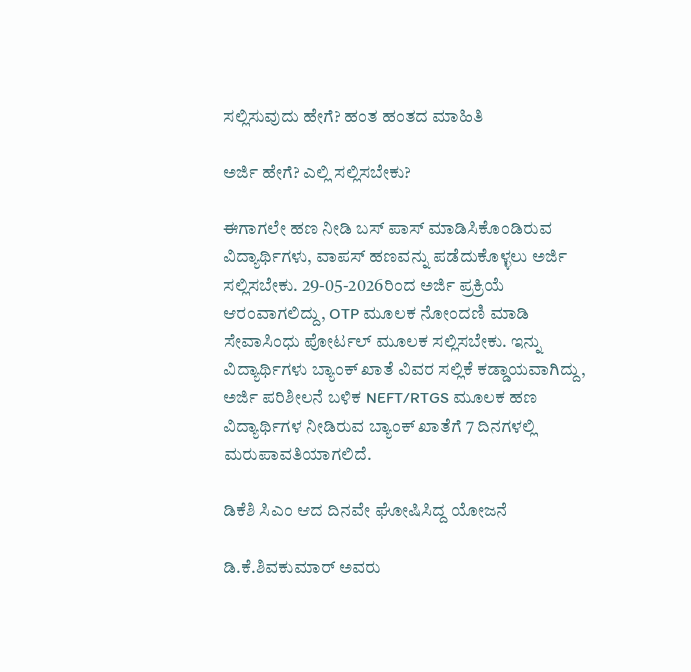ಸಲ್ಲಿಸುವುದು ಹೇಗೆ? ಹಂತ ಹಂತದ ಮಾಹಿತಿ

ಅರ್ಜಿ ಹೇಗೆ? ಎಲ್ಲಿ ಸಲ್ಲಿಸಬೇಕು?

ಈಗಾಗಲೇ ಹಣ ನೀಡಿ ಬಸ್ ಪಾಸ್ ಮಾಡಿಸಿಕೊಂಡಿರುವ ವಿದ್ಯಾರ್ಥಿಗಳು, ವಾಪಸ್ ಹಣವನ್ನು ಪಡೆದುಕೊಳ್ಳಲು ಅರ್ಜಿ ಸಲ್ಲಿಸಬೇಕು. 29-05-2026ರಿಂದ ಅರ್ಜಿ ಪ್ರಕ್ರಿಯೆ ಆರಂವಾಗಲಿದ್ದು, OTP ಮೂಲಕ ನೋಂದಣಿ ಮಾಡಿ ಸೇವಾಸಿಂಧು ಪೋರ್ಟಲ್ ಮೂಲಕ ಸಲ್ಲಿಸಬೇಕು. ಇನ್ನು ವಿದ್ಯಾರ್ಥಿಗಳು ಬ್ಯಾಂಕ್ ಖಾತೆ ವಿವರ ಸಲ್ಲಿಕೆ ಕಡ್ಡಾಯವಾಗಿದ್ದು, ಅರ್ಜಿ ಪರಿಶೀಲನೆ ಬಳಿಕ NEFT/RTGS ಮೂಲಕ ಹಣ ವಿದ್ಯಾರ್ಥಿಗಳ ನೀಡಿರುವ ಬ್ಯಾಂಕ್ ಖಾತೆಗೆ 7 ದಿನಗಳಲ್ಲಿ ಮರುಪಾವತಿಯಾಗಲಿದೆ.

ಡಿಕೆಶಿ ಸಿಎಂ ಆದ ದಿನವೇ ಘೋಷಿಸಿದ್ದ ಯೋಜನೆ

ಡಿ.ಕೆ.ಶಿವಕುಮಾರ್ ಅವರು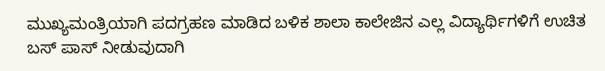ಮುಖ್ಯಮಂತ್ರಿಯಾಗಿ ಪದಗ್ರಹಣ ಮಾಡಿದ ಬಳಿಕ ಶಾಲಾ ಕಾಲೇಜಿನ ಎಲ್ಲ ವಿದ್ಯಾರ್ಥಿಗಳಿಗೆ ಉಚಿತ ಬಸ್ ಪಾಸ್ ನೀಡುವುದಾಗಿ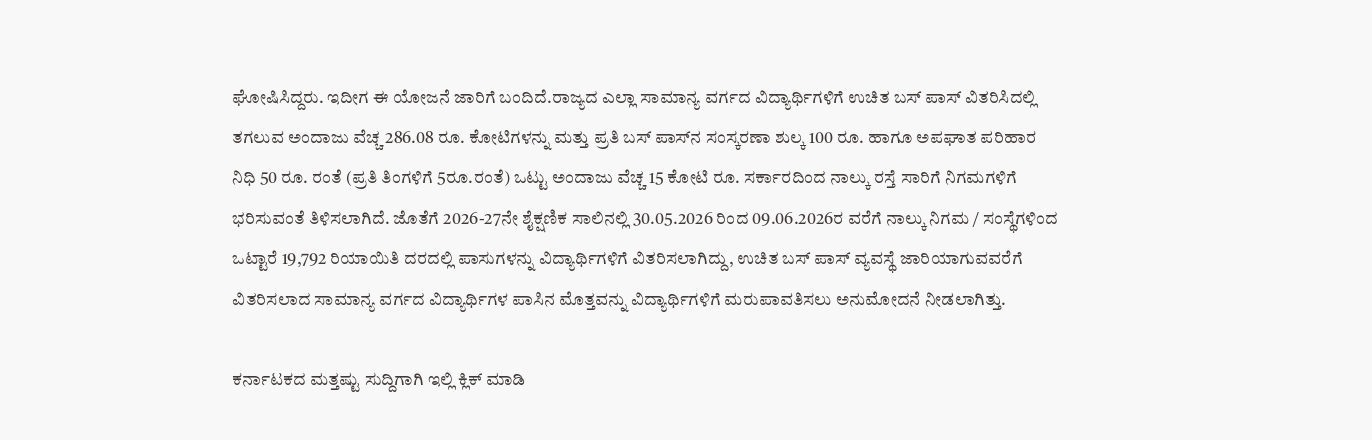ಘೋಷಿಸಿದ್ದರು. ಇದೀಗ ಈ ಯೋಜನೆ ಜಾರಿಗೆ ಬಂದಿದೆ.ರಾಜ್ಯದ ಎಲ್ಲಾ ಸಾಮಾನ್ಯ ವರ್ಗದ ವಿದ್ಯಾರ್ಥಿಗಳಿಗೆ ಉಚಿತ ಬಸ್ ಪಾಸ್ ವಿತರಿಸಿದಲ್ಲಿ ತಗಲುವ ಅಂದಾಜು ವೆಚ್ಚ 286.08 ರೂ. ಕೋಟಿಗಳನ್ನು ಮತ್ತು ಪ್ರತಿ ಬಸ್ ಪಾಸ್‌ನ ಸಂಸ್ಕರಣಾ ಶುಲ್ಕ 100 ರೂ. ಹಾಗೂ ಅಪಘಾತ ಪರಿಹಾರ ನಿಧಿ 50 ರೂ. ರಂತೆ (ಪ್ರತಿ ತಿಂಗಳಿಗೆ 5ರೂ.ರಂತೆ) ಒಟ್ಟು ಅಂದಾಜು ವೆಚ್ಚ 15 ಕೋಟಿ ರೂ. ಸರ್ಕಾರದಿಂದ ನಾಲ್ಕು ರಸ್ತೆ ಸಾರಿಗೆ ನಿಗಮಗಳಿಗೆ ಭರಿಸುವಂತೆ ತಿಳಿಸಲಾಗಿದೆ. ಜೊತೆಗೆ 2026-27ನೇ ಶೈಕ್ಷಣಿಕ ಸಾಲಿನಲ್ಲಿ 30.05.2026 ರಿಂದ 09.06.2026ರ ವರೆಗೆ ನಾಲ್ಕು ನಿಗಮ / ಸಂಸ್ಥೆಗಳಿಂದ ಒಟ್ಟಾರೆ 19,792 ರಿಯಾಯಿತಿ ದರದಲ್ಲಿ ಪಾಸುಗಳನ್ನು ವಿದ್ಯಾರ್ಥಿಗಳಿಗೆ ವಿತರಿಸಲಾಗಿದ್ದು, ಉಚಿತ ಬಸ್ ಪಾಸ್ ವ್ಯವಸ್ಥೆ ಜಾರಿಯಾಗುವವರೆಗೆ ವಿತರಿಸಲಾದ ಸಾಮಾನ್ಯ ವರ್ಗದ ವಿದ್ಯಾರ್ಥಿಗಳ ಪಾಸಿನ ಮೊತ್ತವನ್ನು ವಿದ್ಯಾರ್ಥಿಗಳಿಗೆ ಮರುಪಾವತಿಸಲು ಅನುಮೋದನೆ ನೀಡಲಾಗಿತ್ತು.

ಕರ್ನಾಟಕದ ಮತ್ತಷ್ಟು ಸುದ್ದಿಗಾಗಿ ಇಲ್ಲಿ ಕ್ಲಿಕ್ ಮಾಡಿ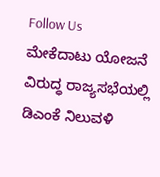Follow Us
ಮೇಕೆದಾಟು ಯೋಜನೆ ವಿರುದ್ಧ ರಾಜ್ಯಸಭೆಯಲ್ಲಿ ಡಿಎಂಕೆ ನಿಲುವಳಿ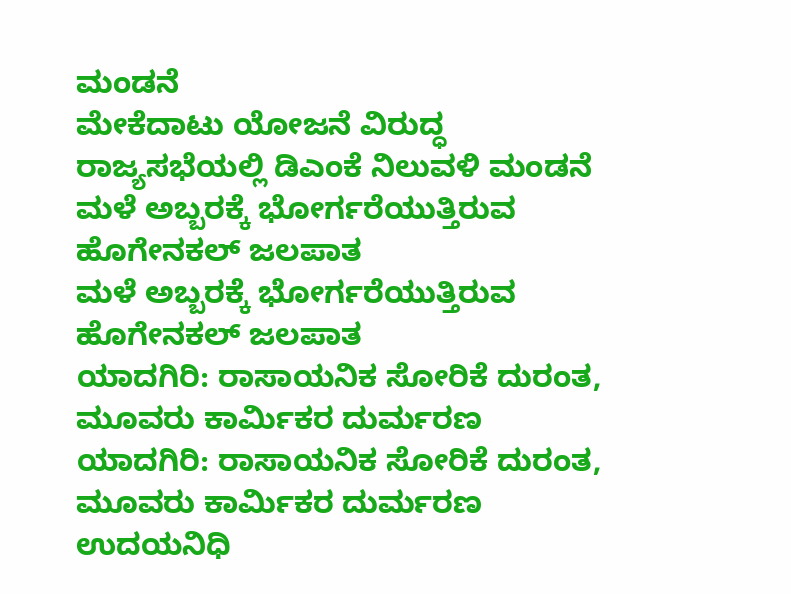ಮಂಡನೆ
ಮೇಕೆದಾಟು ಯೋಜನೆ ವಿರುದ್ಧ ರಾಜ್ಯಸಭೆಯಲ್ಲಿ ಡಿಎಂಕೆ ನಿಲುವಳಿ ಮಂಡನೆ
ಮಳೆ ಅಬ್ಬರಕ್ಕೆ ಭೋರ್ಗರೆಯುತ್ತಿರುವ ಹೊಗೇನಕಲ್ ಜಲಪಾತ
ಮಳೆ ಅಬ್ಬರಕ್ಕೆ ಭೋರ್ಗರೆಯುತ್ತಿರುವ ಹೊಗೇನಕಲ್ ಜಲಪಾತ
ಯಾದಗಿರಿ: ರಾಸಾಯನಿಕ ಸೋರಿಕೆ ದುರಂತ, ಮೂವರು ಕಾರ್ಮಿಕರ ದುರ್ಮರಣ
ಯಾದಗಿರಿ: ರಾಸಾಯನಿಕ ಸೋರಿಕೆ ದುರಂತ, ಮೂವರು ಕಾರ್ಮಿಕರ ದುರ್ಮರಣ
ಉದಯನಿಧಿ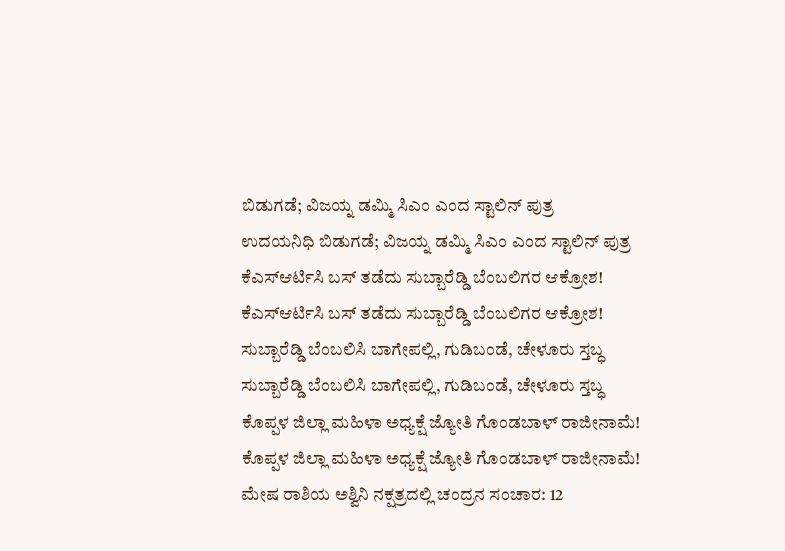ಬಿಡುಗಡೆ; ವಿಜಯ್ನ ಡಮ್ಮಿ ಸಿಎಂ ಎಂದ ಸ್ಟಾಲಿನ್ ಪುತ್ರ
ಉದಯನಿಧಿ ಬಿಡುಗಡೆ; ವಿಜಯ್ನ ಡಮ್ಮಿ ಸಿಎಂ ಎಂದ ಸ್ಟಾಲಿನ್ ಪುತ್ರ
ಕೆಎಸ್ಆರ್ಟಿಸಿ ಬಸ್ ತಡೆದು ಸುಬ್ಬಾರೆಡ್ಡಿ ಬೆಂಬಲಿಗರ ಆಕ್ರೋಶ!
ಕೆಎಸ್ಆರ್ಟಿಸಿ ಬಸ್ ತಡೆದು ಸುಬ್ಬಾರೆಡ್ಡಿ ಬೆಂಬಲಿಗರ ಆಕ್ರೋಶ!
ಸುಬ್ಬಾರೆಡ್ಡಿ ಬೆಂಬಲಿಸಿ ಬಾಗೇಪಲ್ಲಿ, ಗುಡಿಬಂಡೆ, ಚೇಳೂರು ಸ್ತಬ್ಧ
ಸುಬ್ಬಾರೆಡ್ಡಿ ಬೆಂಬಲಿಸಿ ಬಾಗೇಪಲ್ಲಿ, ಗುಡಿಬಂಡೆ, ಚೇಳೂರು ಸ್ತಬ್ಧ
ಕೊಪ್ಪಳ ಜಿಲ್ಲಾ ಮಹಿಳಾ ಅಧ್ಯಕ್ಷೆ ಜ್ಯೋತಿ ಗೊಂಡಬಾಳ್ ರಾಜೀನಾಮೆ!
ಕೊಪ್ಪಳ ಜಿಲ್ಲಾ ಮಹಿಳಾ ಅಧ್ಯಕ್ಷೆ ಜ್ಯೋತಿ ಗೊಂಡಬಾಳ್ ರಾಜೀನಾಮೆ!
ಮೇಷ ರಾಶಿಯ ಅಶ್ವಿನಿ ನಕ್ಷತ್ರದಲ್ಲಿ ಚಂದ್ರನ ಸಂಚಾರ: 12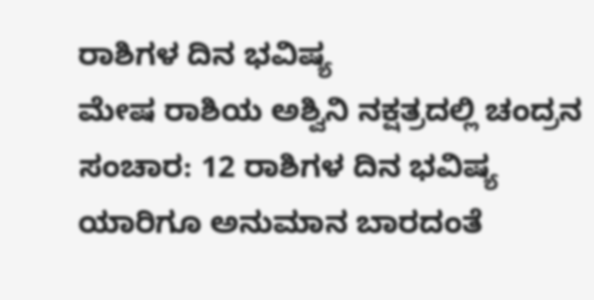ರಾಶಿಗಳ ದಿನ ಭವಿಷ್ಯ
ಮೇಷ ರಾಶಿಯ ಅಶ್ವಿನಿ ನಕ್ಷತ್ರದಲ್ಲಿ ಚಂದ್ರನ ಸಂಚಾರ: 12 ರಾಶಿಗಳ ದಿನ ಭವಿಷ್ಯ
ಯಾರಿಗೂ ಅನುಮಾನ ಬಾರದಂತೆ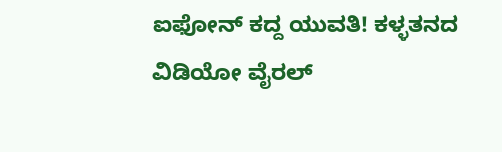ಐಫೋನ್ ಕದ್ದ ಯುವತಿ! ಕಳ್ಳತನದ ವಿಡಿಯೋ ವೈರಲ್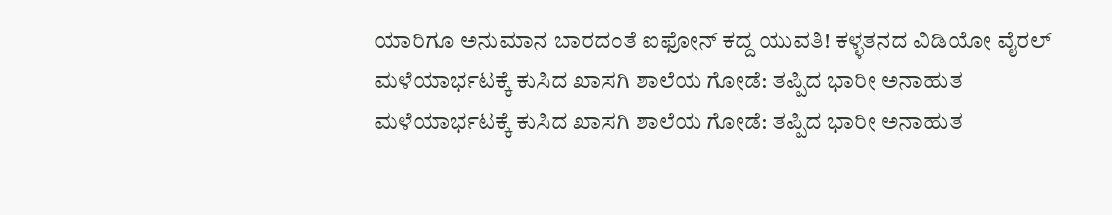ಯಾರಿಗೂ ಅನುಮಾನ ಬಾರದಂತೆ ಐಫೋನ್ ಕದ್ದ ಯುವತಿ! ಕಳ್ಳತನದ ವಿಡಿಯೋ ವೈರಲ್
ಮಳೆಯಾರ್ಭಟಕ್ಕೆ ಕುಸಿದ ಖಾಸಗಿ ಶಾಲೆಯ ಗೋಡೆ: ತಪ್ಪಿದ ಭಾರೀ ಅನಾಹುತ
ಮಳೆಯಾರ್ಭಟಕ್ಕೆ ಕುಸಿದ ಖಾಸಗಿ ಶಾಲೆಯ ಗೋಡೆ: ತಪ್ಪಿದ ಭಾರೀ ಅನಾಹುತ